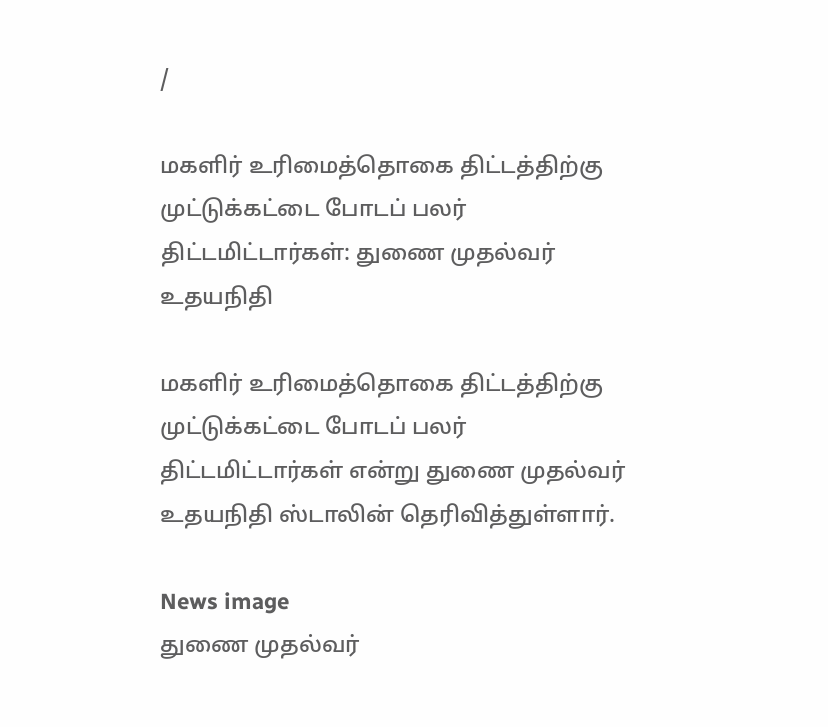/

மகளிர் உரிமைத்தொகை திட்டத்திற்கு முட்டுக்கட்டை போடப் பலர் திட்டமிட்டார்கள்: துணை முதல்வர் உதயநிதி

மகளிர் உரிமைத்தொகை திட்டத்திற்கு முட்டுக்கட்டை போடப் பலர் திட்டமிட்டார்கள் என்று துணை முதல்வர் உதயநிதி ஸ்டாலின் தெரிவித்துள்ளார்.

News image
துணை முதல்வர்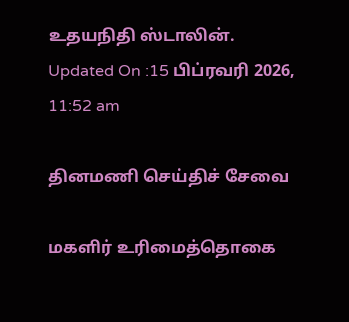உதயநிதி ஸ்டாலின்.
Updated On :15 பிப்ரவரி 2026, 11:52 am

தினமணி செய்திச் சேவை

மகளிர் உரிமைத்தொகை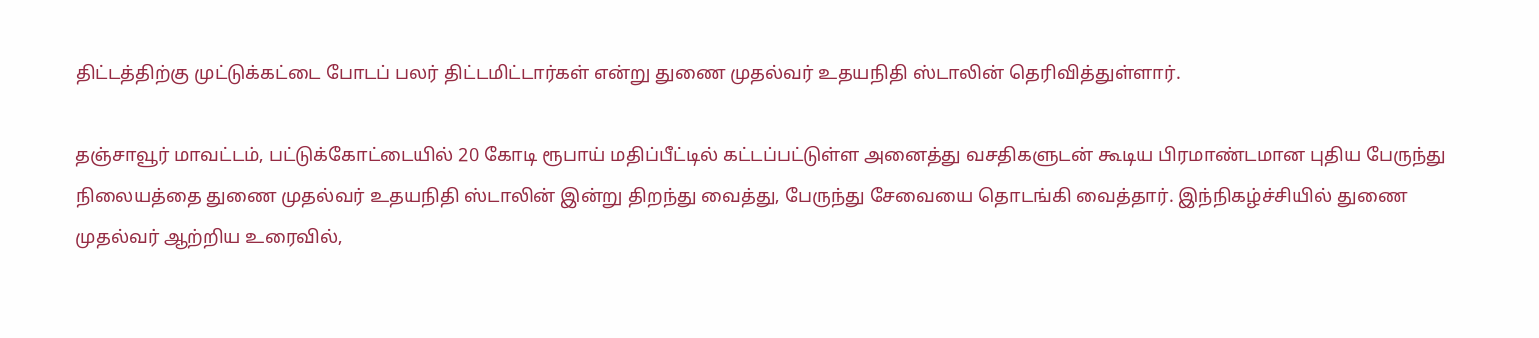திட்டத்திற்கு முட்டுக்கட்டை போடப் பலர் திட்டமிட்டார்கள் என்று துணை முதல்வர் உதயநிதி ஸ்டாலின் தெரிவித்துள்ளார்.

தஞ்சாவூர் மாவட்டம், பட்டுக்கோட்டையில் 20 கோடி ரூபாய் மதிப்பீட்டில் கட்டப்பட்டுள்ள அனைத்து வசதிகளுடன் கூடிய பிரமாண்டமான புதிய பேருந்து நிலையத்தை துணை முதல்வர் உதயநிதி ஸ்டாலின் இன்று திறந்து வைத்து, பேருந்து சேவையை தொடங்கி வைத்தார். இந்நிகழ்ச்சியில் துணை முதல்வர் ஆற்றிய உரைவில்,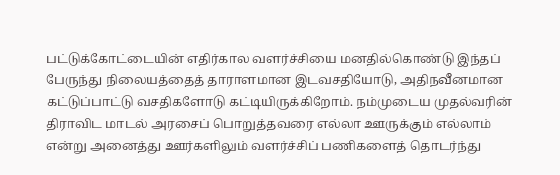பட்டுக்கோட்டையின் எதிர்கால வளர்ச்சியை மனதில்கொண்டு இந்தப் பேருந்து நிலையத்தைத் தாராளமான இடவசதியோடு, அதிநவீனமான கட்டுப்பாட்டு வசதிகளோடு கட்டியிருக்கிறோம். நம்முடைய முதல்வரின் திராவிட மாடல் அரசைப் பொறுத்தவரை எல்லா ஊருக்கும் எல்லாம் என்று அனைத்து ஊர்களிலும் வளர்ச்சிப் பணிகளைத் தொடர்ந்து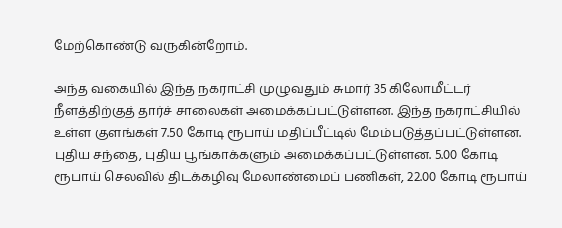மேற்கொண்டு வருகின்றோம்.

அந்த வகையில் இந்த நகராட்சி முழுவதும் சுமார் 35 கிலோமீட்டர் நீளத்திற்குத் தார்ச் சாலைகள் அமைக்கப்பட்டுள்ளன. இந்த நகராட்சியில் உள்ள குளங்கள் 7.50 கோடி ரூபாய் மதிப்பீட்டில் மேம்படுத்தப்பட்டுள்ளன. புதிய சந்தை, புதிய பூங்காக்களும் அமைக்கப்பட்டுள்ளன. 5.00 கோடி ரூபாய் செலவில் திடக்கழிவு மேலாண்மைப் பணிகள், 22.00 கோடி ரூபாய்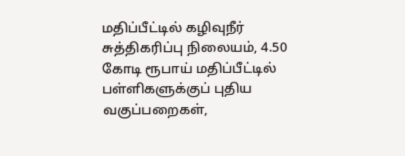மதிப்பீட்டில் கழிவுநீர் சுத்திகரிப்பு நிலையம், 4.50 கோடி ரூபாய் மதிப்பீட்டில் பள்ளிகளுக்குப் புதிய வகுப்பறைகள்,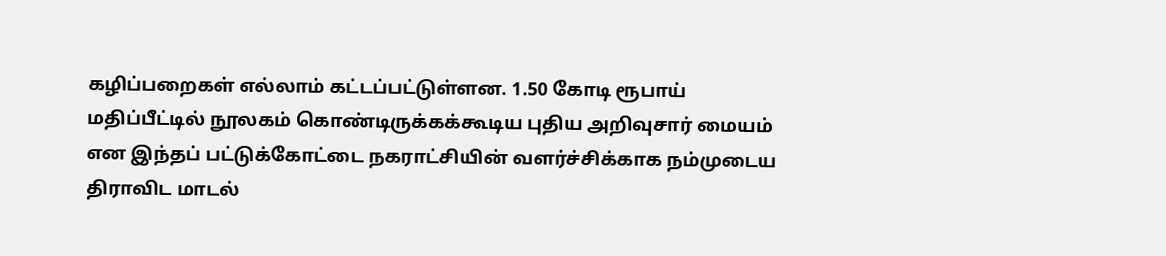கழிப்பறைகள் எல்லாம் கட்டப்பட்டுள்ளன. 1.50 கோடி ரூபாய் மதிப்பீட்டில் நூலகம் கொண்டிருக்கக்கூடிய புதிய அறிவுசார் மையம் என இந்தப் பட்டுக்கோட்டை நகராட்சியின் வளர்ச்சிக்காக நம்முடைய திராவிட மாடல்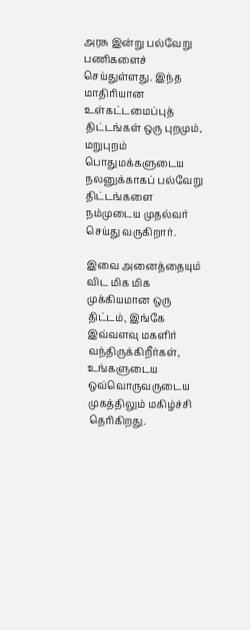அரசு இன்று பல்வேறு பணிகளைச் செய்துள்ளது. இந்த மாதிரியான உள்கட்டமைப்புத் திட்டங்கள் ஒரு புறமும், மறுபுறம் பொதுமக்களுடைய நலனுக்காகப் பல்வேறு திட்டங்களை நம்முடைய முதல்வர் செய்து வருகிறார்.

இவை அனைத்தையும் விட மிக மிக முக்கியமான ஒரு திட்டம், இங்கே இவ்வளவு மகளிர் வந்திருக்கிறீர்கள், உங்களுடைய ஒவ்வொருவருடைய முகத்திலும் மகிழ்ச்சி தெரிகிறது.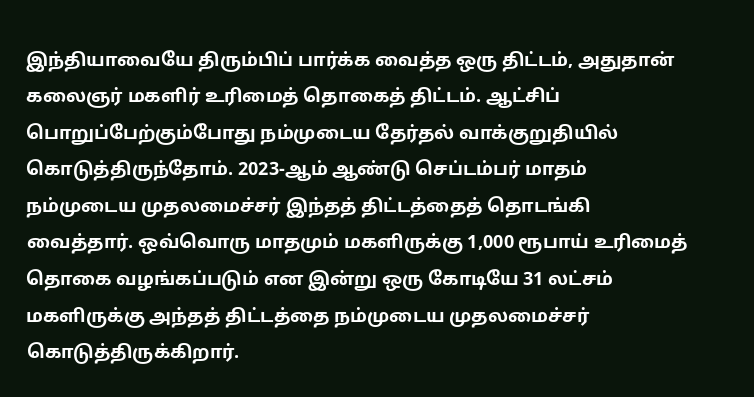இந்தியாவையே திரும்பிப் பார்க்க வைத்த ஒரு திட்டம், அதுதான் கலைஞர் மகளிர் உரிமைத் தொகைத் திட்டம். ஆட்சிப் பொறுப்பேற்கும்போது நம்முடைய தேர்தல் வாக்குறுதியில் கொடுத்திருந்தோம். 2023-ஆம் ஆண்டு செப்டம்பர் மாதம் நம்முடைய முதலமைச்சர் இந்தத் திட்டத்தைத் தொடங்கி வைத்தார். ஒவ்வொரு மாதமும் மகளிருக்கு 1,000 ரூபாய் உரிமைத் தொகை வழங்கப்படும் என இன்று ஒரு கோடியே 31 லட்சம் மகளிருக்கு அந்தத் திட்டத்தை நம்முடைய முதலமைச்சர் கொடுத்திருக்கிறார்.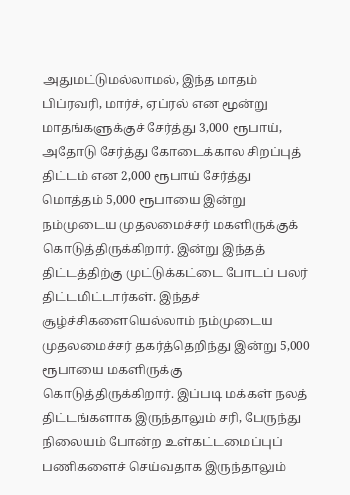அதுமட்டுமல்லாமல், இந்த மாதம் பிப்ரவரி, மார்ச், ஏப்ரல் என மூன்று மாதங்களுக்குச் சேர்த்து 3,000 ரூபாய், அதோடு சேர்த்து கோடைக்கால சிறப்புத் திட்டம் என 2,000 ரூபாய் சேர்த்து மொத்தம் 5,000 ரூபாயை இன்று நம்முடைய முதலமைச்சர் மகளிருக்குக் கொடுத்திருக்கிறார். இன்று இந்தத் திட்டத்திற்கு முட்டுக்கட்டை போடப் பலர் திட்டமிட்டார்கள். இந்தச் சூழ்ச்சிகளையெல்லாம் நம்முடைய முதலமைச்சர் தகர்த்தெறிந்து இன்று 5,000 ரூபாயை மகளிருக்கு கொடுத்திருக்கிறார். இப்படி மக்கள் நலத் திட்டங்களாக இருந்தாலும் சரி, பேருந்து நிலையம் போன்ற உள்கட்டமைப்புப் பணிகளைச் செய்வதாக இருந்தாலும்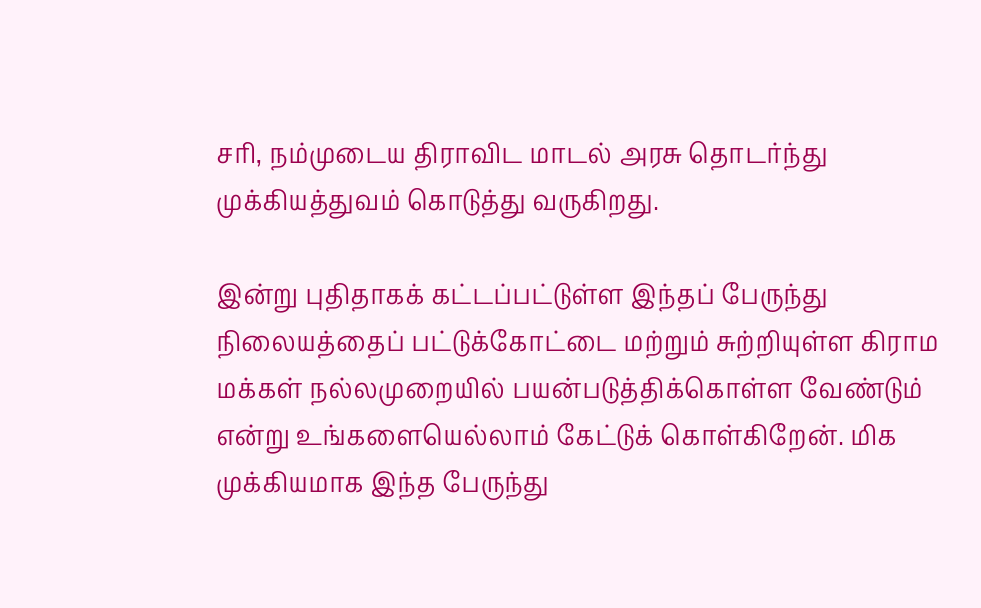சரி, நம்முடைய திராவிட மாடல் அரசு தொடர்ந்து முக்கியத்துவம் கொடுத்து வருகிறது.

இன்று புதிதாகக் கட்டப்பட்டுள்ள இந்தப் பேருந்து நிலையத்தைப் பட்டுக்கோட்டை மற்றும் சுற்றியுள்ள கிராம மக்கள் நல்லமுறையில் பயன்படுத்திக்கொள்ள வேண்டும் என்று உங்களையெல்லாம் கேட்டுக் கொள்கிறேன். மிக முக்கியமாக இந்த பேருந்து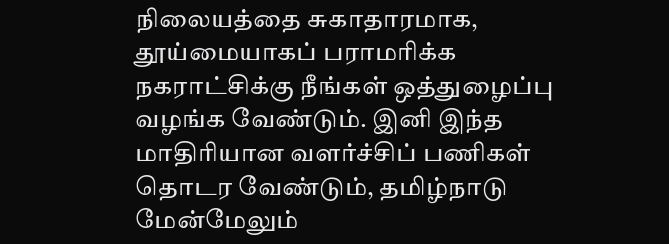நிலையத்தை சுகாதாரமாக, தூய்மையாகப் பராமரிக்க நகராட்சிக்கு நீங்கள் ஒத்துழைப்பு வழங்க வேண்டும். இனி இந்த மாதிரியான வளர்ச்சிப் பணிகள் தொடர வேண்டும், தமிழ்நாடு மேன்மேலும்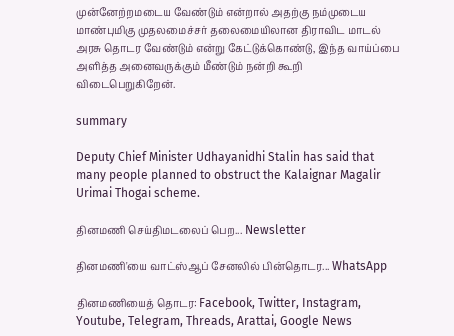முன்னேற்றமடைய வேண்டும் என்றால் அதற்கு நம்முடைய மாண்புமிகு முதலமைச்சர் தலைமையிலான திராவிட மாடல் அரசு தொடர வேண்டும் என்று கேட்டுக்கொண்டு, இந்த வாய்ப்பை அளித்த அனைவருக்கும் மீண்டும் நன்றி கூறி விடைபெறுகிறேன்.

summary

Deputy Chief Minister Udhayanidhi Stalin has said that many people planned to obstruct the Kalaignar Magalir Urimai Thogai scheme.

தினமணி செய்திமடலைப் பெற... Newsletter

தினமணி'யை வாட்ஸ்ஆப் சேனலில் பின்தொடர... WhatsApp

தினமணியைத் தொடர: Facebook, Twitter, Instagram, Youtube, Telegram, Threads, Arattai, Google News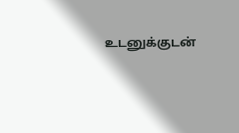உடனுக்குடன்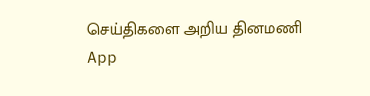செய்திகளை அறிய தினமணி App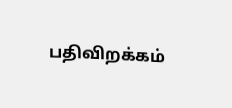பதிவிறக்கம்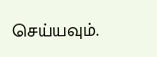செய்யவும்.